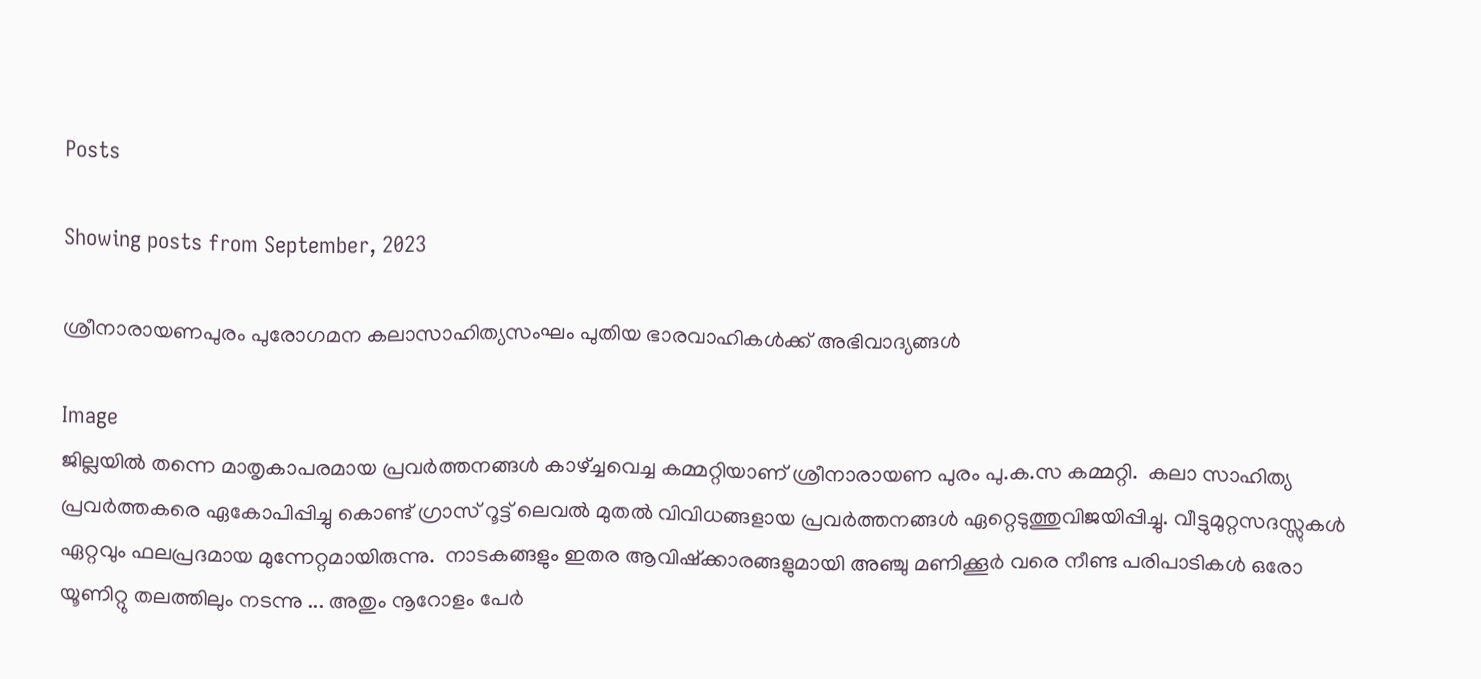Posts

Showing posts from September, 2023

ശ്രീനാരായണപുരം പുരോഗമന കലാസാഹിത്യസംഘം പുതിയ ഭാരവാഹികൾക്ക് അഭിവാദ്യങ്ങൾ

Image
ജില്ലയിൽ തന്നെ മാതൃകാപരമായ പ്രവർത്തനങ്ങൾ കാഴ്ച്ചവെച്ച കമ്മറ്റിയാണ് ശ്രീനാരായണ പുരം പു.ക.സ കമ്മറ്റി.  കലാ സാഹിത്യ പ്രവർത്തകരെ ഏകോപിപ്പിച്ചു കൊണ്ട് ഗ്രാസ് റൂട്ട് ലെവൽ മുതൽ വിവിധങ്ങളായ പ്രവർത്തനങ്ങൾ ഏറ്റെടുത്തുവിജയിപ്പിച്ചു. വീട്ടുമുറ്റസദസ്സുകൾ ഏറ്റവും ഫലപ്രദമായ മുന്നേറ്റമായിരുന്നു.  നാടകങ്ങളും ഇതര ആവിഷ്ക്കാരങ്ങളുമായി അഞ്ചു മണിക്കൂർ വരെ നീണ്ട പരിപാടികൾ ഒരോ യൂണിറ്റു തലത്തിലും നടന്നു ... അതും നൂറോളം പേർ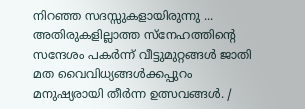നിറഞ്ഞ സദസ്സുകളായിരുന്നു ... അതിരുകളില്ലാത്ത സ്നേഹത്തിന്റെ സന്ദേശം പകർന്ന് വീട്ടുമുറ്റങ്ങൾ ജാതി മത വൈവിധ്യങ്ങൾക്കപ്പുറം മനുഷ്യരായി തീർന്ന ഉത്സവങ്ങൾ. /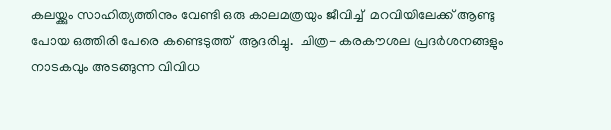കലയ്ക്കും സാഹിത്യത്തിനും വേണ്ടി ഒരു കാലമത്രയും ജീവിച്ച്  മറവിയിലേക്ക് ആണ്ടു പോയ ഒത്തിരി പേരെ കണ്ടെടുത്ത്  ആദരിച്ചു.  ചിത്ര- കരകൗശല പ്രദർശനങ്ങളും നാടകവും അടങ്ങുന്ന വിവിധ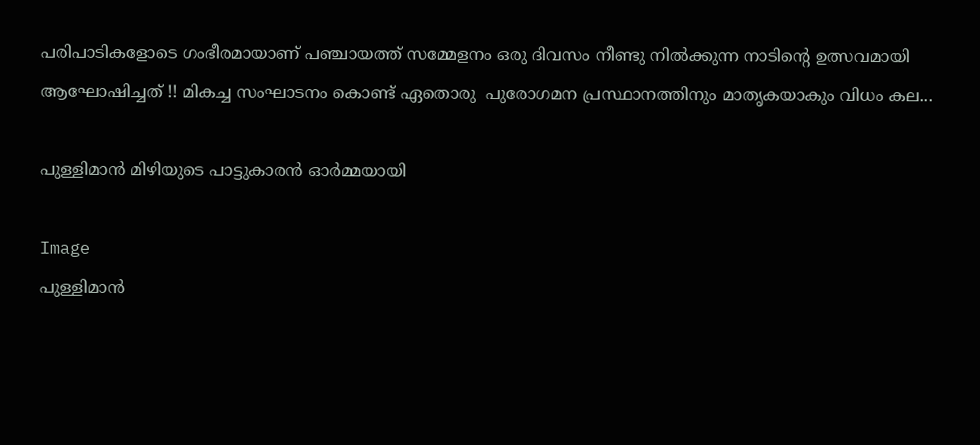പരിപാടികളോടെ ഗംഭീരമായാണ് പഞ്ചായത്ത് സമ്മേളനം ഒരു ദിവസം നീണ്ടു നിൽക്കുന്ന നാടിന്റെ ഉത്സവമായി ആഘോഷിച്ചത് !! മികച്ച സംഘാടനം കൊണ്ട് ഏതൊരു  പുരോഗമന പ്രസ്ഥാനത്തിനും മാതൃകയാകും വിധം കല...

പുള്ളിമാൻ മിഴിയുടെ പാട്ടുകാരൻ ഓർമ്മയായി

Image
പുള്ളിമാൻ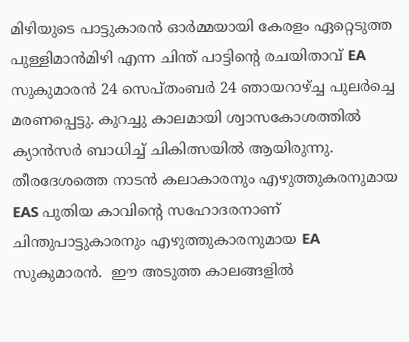മിഴിയുടെ പാട്ടുകാരൻ ഓർമ്മയായി കേരളം ഏറ്റെടുത്ത പുള്ളിമാൻമിഴി എന്ന ചിന്ത് പാട്ടിന്റെ രചയിതാവ് EA സുകുമാരൻ 24 സെപ്തംബർ 24 ഞായറാഴ്ച്ച പുലർച്ചെ മരണപ്പെട്ടു. കുറച്ചു കാലമായി ശ്വാസകോശത്തിൽ ക്യാൻസർ ബാധിച്ച് ചികിത്സയിൽ ആയിരുന്നു. തീരദേശത്തെ നാടൻ കലാകാരനും എഴുത്തുകരനുമായ EAS പുതിയ കാവിന്റെ സഹോദരനാണ്  ചിന്തുപാട്ടുകാരനും എഴുത്തുകാരനുമായ EA സുകുമാരൻ.  ഈ അടുത്ത കാലങ്ങളിൽ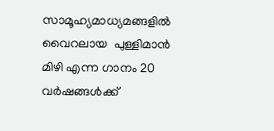സാമൂഹ്യമാധ്യമങ്ങളിൽ വൈറലായ  പുള്ളിമാൻ മിഴി എന്ന ഗാനം 20 വർഷങ്ങൾക്ക്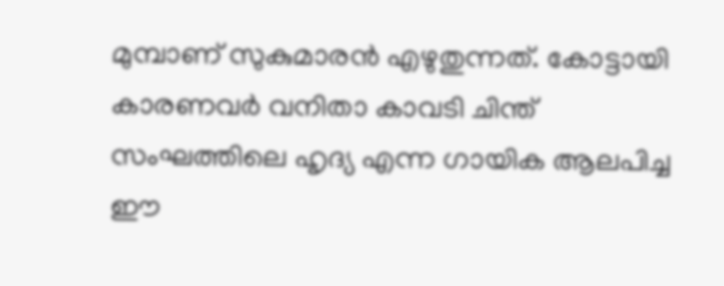മുമ്പാണ് സുകുമാരൻ എഴുതുന്നത്. കോട്ടായി കാരണവർ വനിതാ കാവടി ചിന്ത് സംഘത്തിലെ ഹൃദ്യ എന്ന ഗായിക ആലപിച്ച ഈ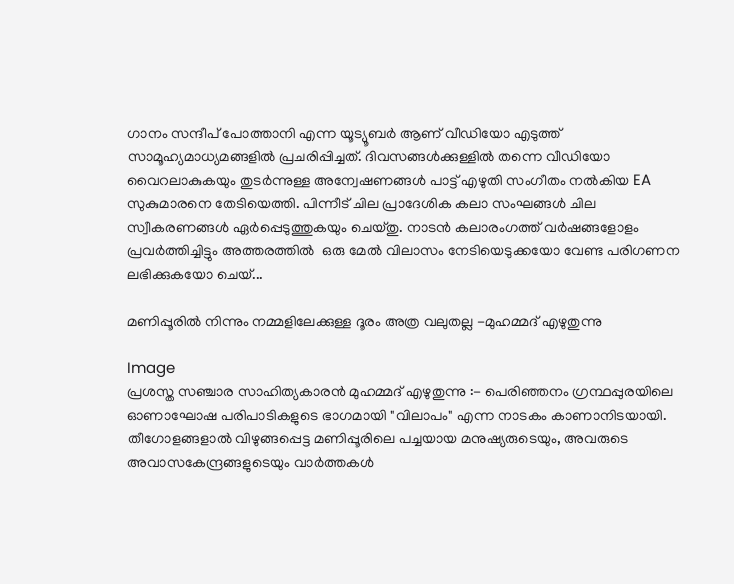ഗാനം സന്ദീപ് പോത്താനി എന്ന യൂട്യൂബർ ആണ് വീഡിയോ എടുത്ത് സാമൂഹ്യമാധ്യമങ്ങളിൽ പ്രചരിപ്പിച്ചത്. ദിവസങ്ങൾക്കുള്ളിൽ തന്നെ വീഡിയോ വൈറലാകുകയും തുടർന്നുള്ള അന്വേഷണങ്ങൾ പാട്ട് എഴുതി സംഗീതം നൽകിയ EA സുകുമാരനെ തേടിയെത്തി. പിന്നീട് ചില പ്രാദേശിക കലാ സംഘങ്ങൾ ചില സ്വീകരണങ്ങൾ ഏർപ്പെടുത്തുകയും ചെയ്തു. നാടൻ കലാരംഗത്ത് വർഷങ്ങളോളം പ്രവർത്തിച്ചിട്ടും അത്തരത്തിൽ  ഒരു മേൽ വിലാസം നേടിയെടുക്കയോ വേണ്ട പരിഗണന ലഭിക്കുകയോ ചെയ്...

മണിപ്പൂരിൽ നിന്നും നമ്മളിലേക്കുള്ള ദൂരം അത്ര വലുതല്ല -മുഹമ്മദ് എഴുതുന്നു

Image
പ്രശസ്ത സഞ്ചാര സാഹിത്യകാരൻ മുഹമ്മദ് എഴുതുന്നു :- പെരിഞ്ഞനം ഗ്രന്ഥപ്പുരയിലെ ഓണാഘോഷ പരിപാടികളുടെ ഭാഗമായി "വിലാപം" എന്ന നാടകം കാണാനിടയായി. തീഗോളങ്ങളാൽ വിഴുങ്ങപ്പെട്ട മണിപ്പൂരിലെ പച്ചയായ മനുഷ്യരുടെയും, അവരുടെ അവാസകേന്ദ്രങ്ങളുടെയും വാർത്തകൾ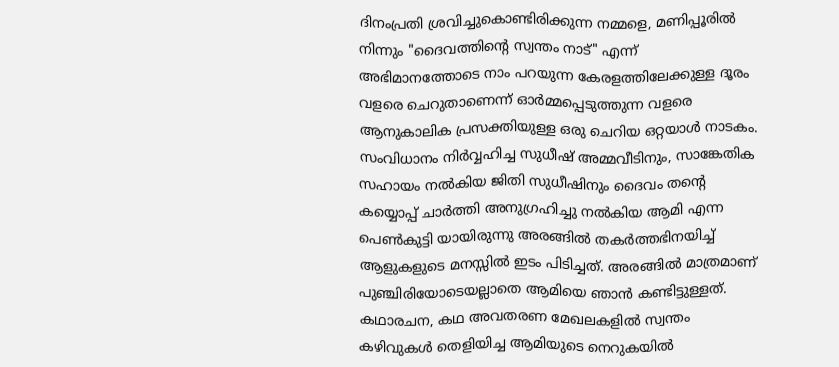ദിനംപ്രതി ശ്രവിച്ചുകൊണ്ടിരിക്കുന്ന നമ്മളെ, മണിപ്പൂരിൽ നിന്നും "ദൈവത്തിൻ്റെ സ്വന്തം നാട്" എന്ന് അഭിമാനത്തോടെ നാം പറയുന്ന കേരളത്തിലേക്കുള്ള ദൂരം വളരെ ചെറുതാണെന്ന് ഓർമ്മപ്പെടുത്തുന്ന വളരെ ആനുകാലിക പ്രസക്തിയുള്ള ഒരു ചെറിയ ഒറ്റയാൾ നാടകം.  സംവിധാനം നിർവ്വഹിച്ച സുധീഷ് അമ്മവീടിനും, സാങ്കേതിക സഹായം നൽകിയ ജിതി സുധീഷിനും ദൈവം തൻ്റെ കയ്യൊപ്പ് ചാർത്തി അനുഗ്രഹിച്ചു നൽകിയ ആമി എന്ന പെൺകുട്ടി യായിരുന്നു അരങ്ങിൽ തകർത്തഭിനയിച്ച് ആളുകളുടെ മനസ്സിൽ ഇടം പിടിച്ചത്. അരങ്ങിൽ മാത്രമാണ് പുഞ്ചിരിയോടെയല്ലാതെ ആമിയെ ഞാൻ കണ്ടിട്ടുള്ളത്. കഥാരചന, കഥ അവതരണ മേഖലകളിൽ സ്വന്തം കഴിവുകൾ തെളിയിച്ച ആമിയുടെ നെറുകയിൽ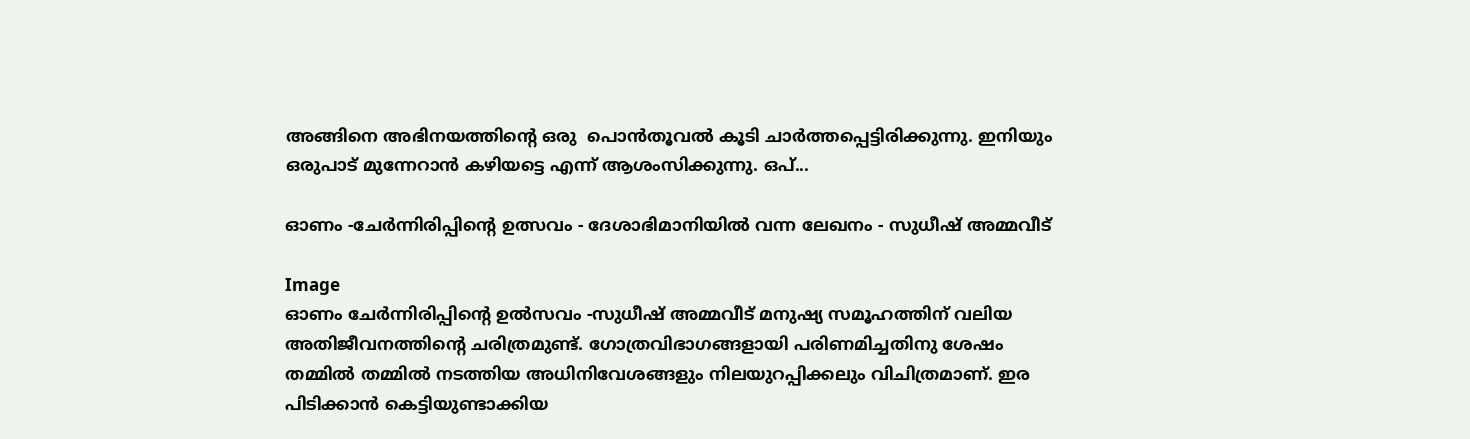അങ്ങിനെ അഭിനയത്തിൻ്റെ ഒരു  പൊൻതൂവൽ കൂടി ചാർത്തപ്പെട്ടിരിക്കുന്നു. ഇനിയും ഒരുപാട് മുന്നേറാൻ കഴിയട്ടെ എന്ന് ആശംസിക്കുന്നു. ഒപ്...

ഓണം -ചേർന്നിരിപ്പിന്റെ ഉത്സവം - ദേശാഭിമാനിയിൽ വന്ന ലേഖനം - സുധീഷ് അമ്മവീട്

Image
ഓണം ചേർന്നിരിപ്പിന്റെ ഉൽസവം -സുധീഷ് അമ്മവീട് മനുഷ്യ സമൂഹത്തിന് വലിയ അതിജീവനത്തിന്റെ ചരിത്രമുണ്ട്. ഗോത്രവിഭാഗങ്ങളായി പരിണമിച്ചതിനു ശേഷം തമ്മിൽ തമ്മിൽ നടത്തിയ അധിനിവേശങ്ങളും നിലയുറപ്പിക്കലും വിചിത്രമാണ്. ഇര പിടിക്കാൻ കെട്ടിയുണ്ടാക്കിയ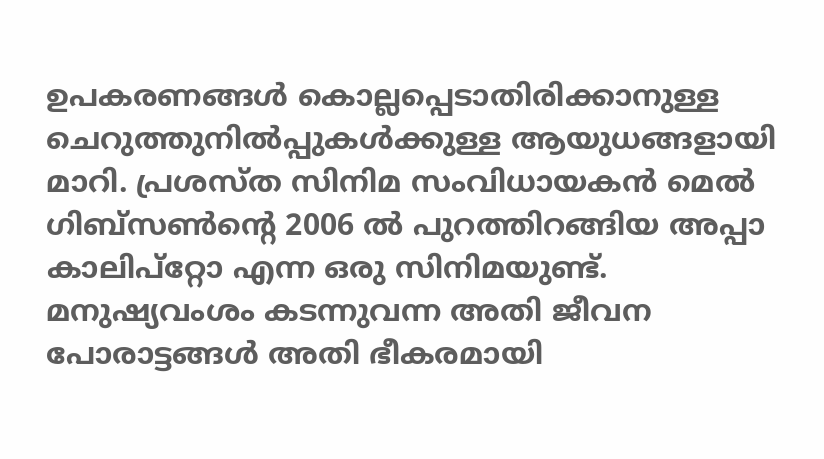ഉപകരണങ്ങൾ കൊല്ലപ്പെടാതിരിക്കാനുള്ള ചെറുത്തുനിൽപ്പുകൾക്കുള്ള ആയുധങ്ങളായി മാറി. പ്രശസ്ത സിനിമ സംവിധായകൻ മെൽ ഗിബ്സൺന്റെ 2006 ൽ പുറത്തിറങ്ങിയ അപ്പാ കാലിപ്റ്റോ എന്ന ഒരു സിനിമയുണ്ട്. മനുഷ്യവംശം കടന്നുവന്ന അതി ജീവന പോരാട്ടങ്ങൾ അതി ഭീകരമായി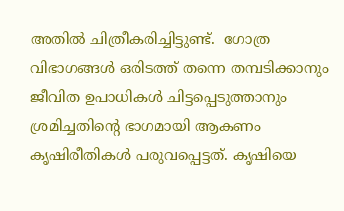അതിൽ ചിത്രീകരിച്ചിട്ടുണ്ട്.  ഗോത്ര വിഭാഗങ്ങൾ ഒരിടത്ത് തന്നെ തമ്പടിക്കാനും ജീവിത ഉപാധികൾ ചിട്ടപ്പെടുത്താനും ശ്രമിച്ചതിന്റെ ഭാഗമായി ആകണം കൃഷിരീതികൾ പരുവപ്പെട്ടത്. കൃഷിയെ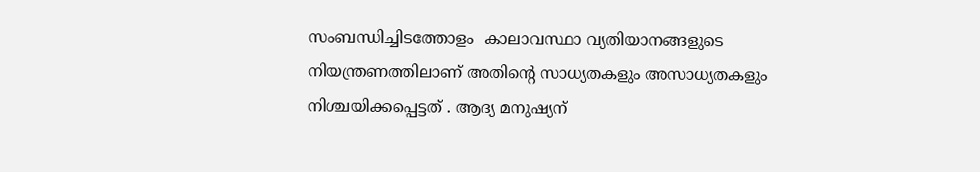സംബന്ധിച്ചിടത്തോളം  കാലാവസ്ഥാ വ്യതിയാനങ്ങളുടെ നിയന്ത്രണത്തിലാണ് അതിന്റെ സാധ്യതകളും അസാധ്യതകളും നിശ്ചയിക്കപ്പെട്ടത് . ആദ്യ മനുഷ്യന്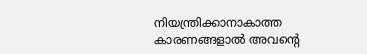നിയന്ത്രിക്കാനാകാത്ത കാരണങ്ങളാൽ അവന്റെ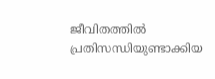ജീവിതത്തിൽ പ്രതിസന്ധിയുണ്ടാക്കിയ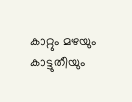കാറ്റും മഴയും കാട്ടുതീയും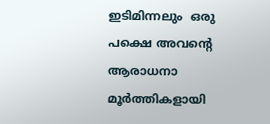ഇടിമിന്നലും  ഒരു പക്ഷെ അവന്റെ ആരാധനാ മൂർത്തികളായി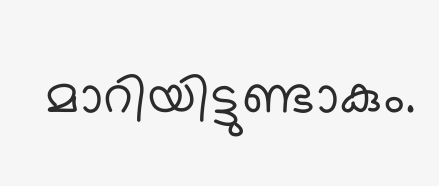മാറിയിട്ടുണ്ടാകും.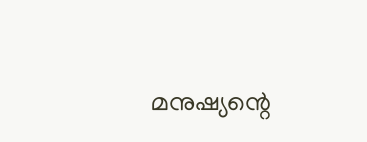മനുഷ്യന്റെ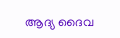ആദ്യ ദൈവ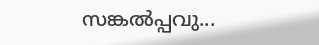സങ്കൽപ്പവു...